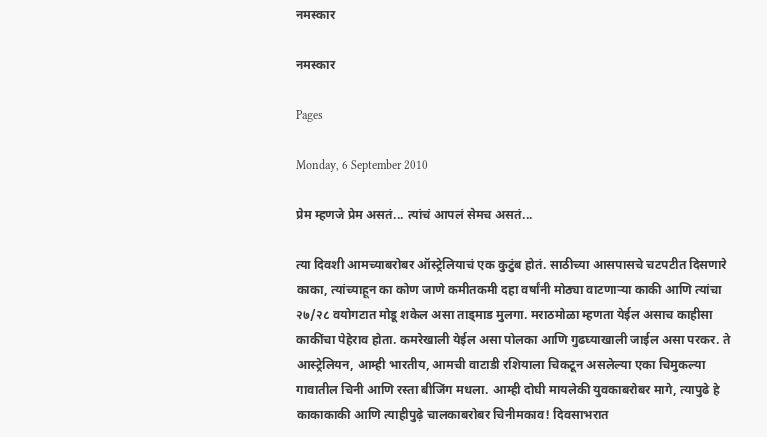नमस्कार

नमस्कार

Pages

Monday, 6 September 2010

प्रेम म्हणजे प्रेम असतं... त्यांचं आपलं सेमच असतं...

त्या दिवशी आमच्याबरोबर ऑस्ट्रेलियाचं एक कुटुंब होतं. साठीच्या आसपासचे चटपटीत दिसणारे काका, त्यांच्याहून का कोण जाणे कमीतकमी दहा वर्षांनी मोठ्या वाटणाऱ्या काकी आणि त्यांचा २७/२८ वयोगटात मोडू शकेल असा ताड्माड मुलगा. मराठमोळा म्हणता येईल असाच काहीसा काकींचा पेहेराव होता. कमरेखाली येईल असा पोलका आणि गुढघ्याखाली जाईल असा परकर. ते आस्ट्रेलियन, आम्ही भारतीय, आमची वाटाडी रशियाला चिकटून असलेल्या एका चिमुकल्या गावातील चिनी आणि रस्ता बीजिंग मधला. आम्ही दोघी मायलेकी युवकाबरोबर मागे, त्यापुढे हे काकाकाकी आणि त्याहीपुढ़े चालकाबरोबर चिनीमकाव! दिवसाभरात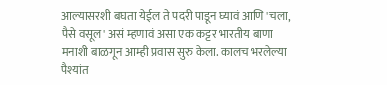आल्यासरशी बघता येईल ते पदरी पाडून घ्यावं आणि 'चला, पैसे वसूल' असं म्हणावं असा एक कट्टर भारतीय बाणा मनाशी बाळगून आम्ही प्रवास सुरु केला. कालच भरलेल्या पैश्यांत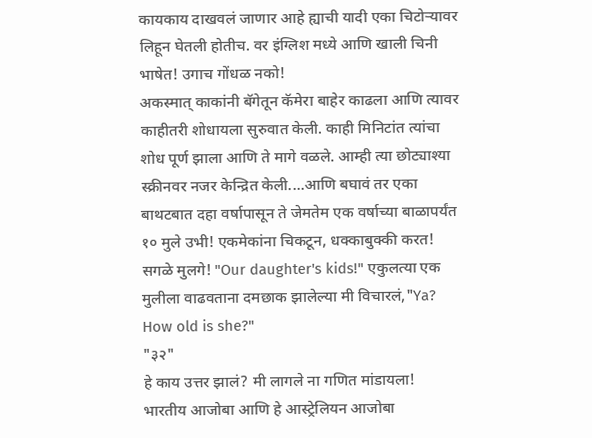कायकाय दाखवलं जाणार आहे ह्याची यादी एका चिटोऱ्यावर लिहून घेतली होतीच. वर इंग्लिश मध्ये आणि खाली चिनी भाषेत! उगाच गोंधळ नको!
अकस्मात् काकांनी बॅगेतून कॅमेरा बाहेर काढला आणि त्यावर काहीतरी शोधायला सुरुवात केली. काही मिनिटांत त्यांचा शोध पूर्ण झाला आणि ते मागे वळले. आम्ही त्या छोट्याश्या स्क्रीनवर नजर केन्द्रित केली....आणि बघावं तर एका बाथटबात दहा वर्षापासून ते जेमतेम एक वर्षाच्या बाळापर्यंत १० मुले उभी! एकमेकांना चिकटून, धक्काबुक्की करत! सगळे मुलगे! "Our daughter's kids!" एकुलत्या एक मुलीला वाढवताना दमछाक झालेल्या मी विचारलं,"Ya? How old is she?"
"३२"
हे काय उत्तर झालं? मी लागले ना गणित मांडायला!
भारतीय आजोबा आणि हे आस्ट्रेलियन आजोबा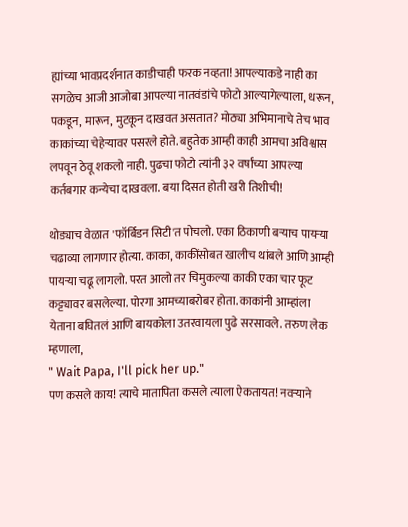ह्यांच्या भावप्रदर्शनात काडीचाही फरक नव्हता! आपल्याकडे नाही का सगळेच आजी आजोबा आपल्या नातवंडांचे फोटो आल्यागेल्याला, धरून, पकडून, मारून, मुटकून दाखवत असतात? मोठ्या अभिमानाचे तेच भाव काकांच्या चेहेऱ्यावर पसरले होते. बहुतेक आम्ही काही आमचा अविश्वास लपवून ठेवू शकलो नाही. पुढचा फोटो त्यांनी ३२ वर्षांच्या आपल्या कर्तबगार कन्येचा दाखवला. बया दिसत होती खरी तिशीची!

थोड्याच वेळात 'फॉर्बिडन सिटी'त पोचलो. एका ठिकाणी बऱ्याच पायऱ्या चढाव्या लागणार होत्या. काका, काकींसोबत खालीच थांबले आणि आम्ही पायऱ्या चढू लागलो. परत आलो तर चिमुकल्या काकी एका चार फूट कट्ट्यावर बसलेल्या. पोरगा आमच्याबरोबर होता. काकांनी आम्हांला येताना बघितलं आणि बायकोला उतरवायला पुढे सरसावले. तरुण लेक म्हणाला,
" Wait Papa, I'll pick her up."
पण कसले काय! त्याचे मातापिता कसले त्याला ऐकतायत! नवऱ्याने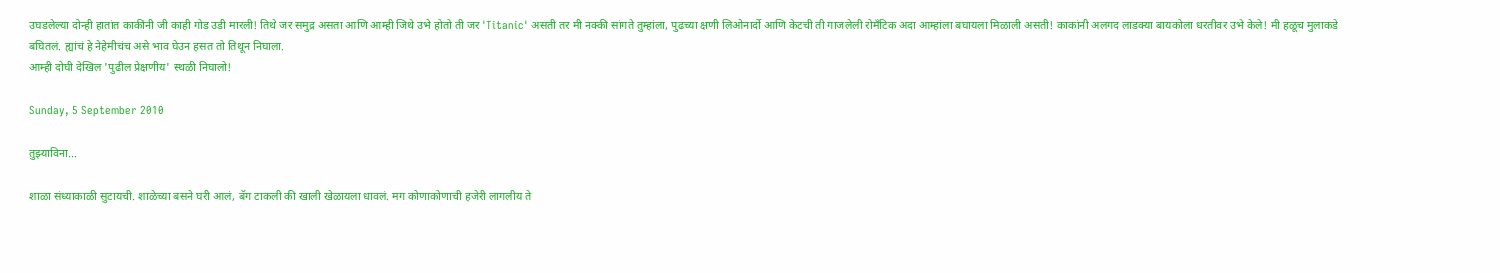उघडलेल्या दोन्ही हातांत काकींनी जी काही गोड उडी मारली! तिथे जर समुद्र असता आणि आम्ही जिथे उभे होतो ती जर 'Titanic' असती तर मी नक्की सांगते तुम्हांला, पुढच्या क्षणी लिओनार्दो आणि केटची ती गाजलेली रोमँटिक अदा आम्हांला बघायला मिळाली असती! काकांनी अलगद लाडक्या बायकोला धरतीवर उभे केले! मी हळूच मुलाकडे बघितलं. ह्यांचं हे नेहेमीचंच असे भाव घेउन हसत तो तिथून निघाला.
आम्ही दोघी देखिल 'पुढील प्रेक्षणीय' स्थळी निघालो!

Sunday, 5 September 2010

तुझ्याविना...

शाळा संध्याकाळी सुटायची. शाळेच्या बसने घरी आलं, बॅग टाकली की खाली खेळायला धावलं. मग कोणाकोणाची हजेरी लागलीय ते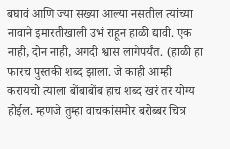बघावं आणि ज्या सख्या आल्या नसतील त्यांच्या नावाने इमारतीखाली उभं राहून हाळी द्यावी. एक नाही, दोन नाही, अगदी श्वास लागेपर्यंत. (हाळी हा फारच पुस्तकी शब्द झाला. जे काही आम्ही करायचो त्याला बोंबाबोंब हाच शब्द खरं तर योग्य होईल. म्हणजे तुम्हा वाचकांसमोर बरोब्बर चित्र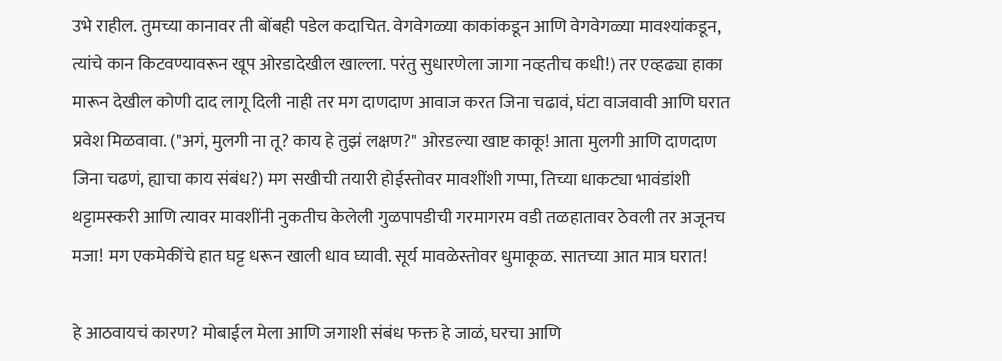उभे राहील. तुमच्या कानावर ती बोंबही पडेल कदाचित. वेगवेगळ्या काकांकडून आणि वेगवेगळ्या मावश्यांकडून, त्यांचे कान किटवण्यावरून खूप ओरडादेखील खाल्ला. परंतु सुधारणेला जागा नव्हतीच कधी!) तर एव्हढ्या हाका मारून देखील कोणी दाद लागू दिली नाही तर मग दाणदाण आवाज करत जिना चढावं, घंटा वाजवावी आणि घरात प्रवेश मिळवावा. ("अगं, मुलगी ना तू? काय हे तुझं लक्षण?" ओरडल्या खाष्ट काकू! आता मुलगी आणि दाणदाण जिना चढणं, ह्याचा काय संबंध?) मग सखीची तयारी होईस्तोवर मावशींशी गप्पा, तिच्या धाकट्या भावंडांशी थट्टामस्करी आणि त्यावर मावशींनी नुकतीच केलेली गुळपापडीची गरमागरम वडी तळहातावर ठेवली तर अजूनच मजा! मग एकमेकींचे हात घट्ट धरून खाली धाव घ्यावी. सूर्य मावळेस्तोवर धुमाकूळ. सातच्या आत मात्र घरात!

हे आठवायचं कारण? मोबाईल मेला आणि जगाशी संबंध फक्त हे जाळं, घरचा आणि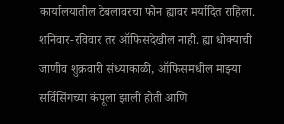कार्यालयातील टेबलावरचा फोन ह्यावर मर्यादित राहिला. शनिवार-रविवार तर ऑफिसदेखील नाही. ह्या धोक्याची जाणीव शुक्रवारी संध्याकाळी, ऑफिसमधील माझ्या सर्विसिंगच्या कंपूला झाली होती आणि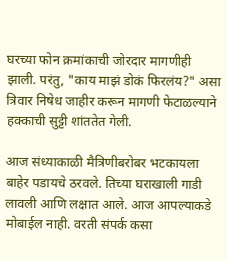घरच्या फोन क्रमांकाची जोरदार मागणीही झाली. परंतु, "काय माझं डोकं फिरलंय?" असा त्रिवार निषेध जाहीर करून मागणी फेटाळल्याने हक्काची सुट्टी शांततेत गेली.

आज संध्याकाळी मैत्रिणीबरोबर भटकायला बाहेर पडायचे ठरवले. तिच्या घराखाली गाडी लावली आणि लक्षात आले. आज आपल्याकडे मोबाईल नाही. वरती संपर्क कसा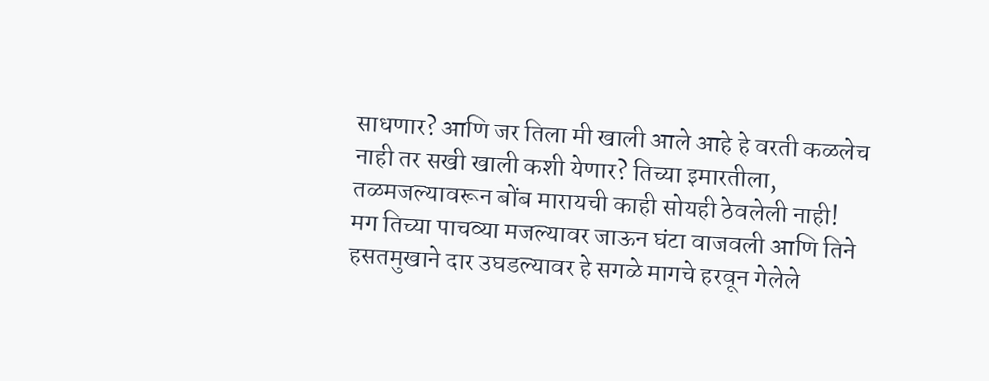साधणार? आणि जर तिला मी खाली आले आहे हे वरती कळलेच नाही तर सखी खाली कशी येणार? तिच्या इमारतीला, तळमजल्यावरून बोंब मारायची काही सोयही ठेवलेली नाही! मग तिच्या पाचव्या मजल्यावर जाऊन घंटा वाजवली आणि तिने हसतमुखाने दार उघडल्यावर हे सगळे मागचे हरवून गेलेले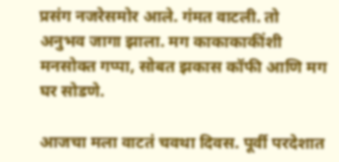प्रसंग नजरेसमोर आले. गंमत वाटली. तो अनुभव जागा झाला. मग काकाकाकींशी मनसोक्त गप्पा, सोबत झकास कॉफी आणि मग घर सोडणे.

आजचा मला वाटतं चवथा दिवस. पूर्वी परदेशात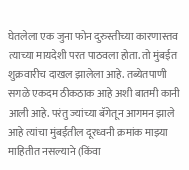घेतलेला एक जुना फोन दुरुस्तीच्या कारणास्तव त्याच्या मायदेशी परत पाठवला होता. तो मुंबईत शुक्रवारीच दाखल झालेला आहे. तब्येतपाणी सगळे एकदम ठीकठाक आहे अशी बातमी कानी आली आहे. परंतु ज्यांच्या बॅगेतून आगमन झाले आहे त्यांचा मुंबईतील दूरध्वनी क्रमांक माझ्या माहितीत नसल्याने (किंवा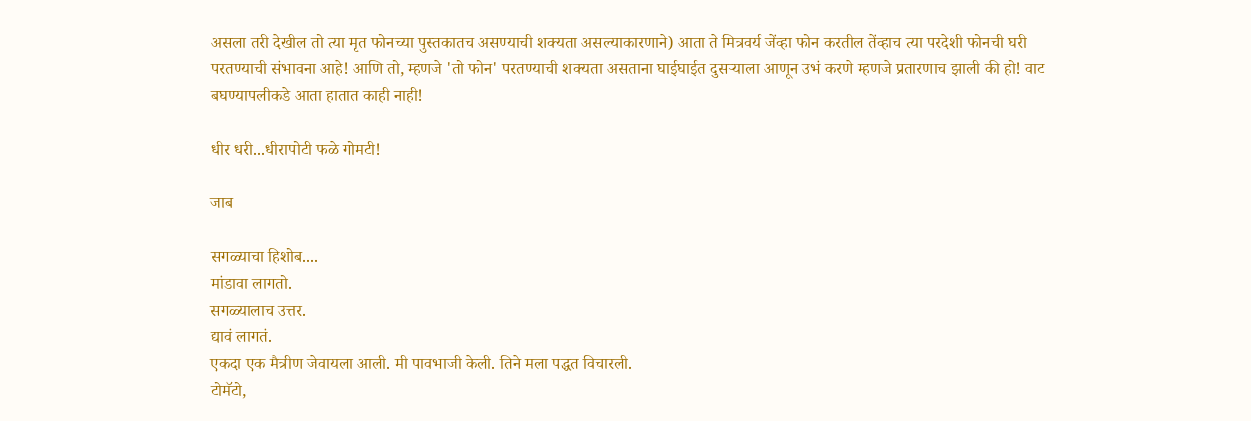असला तरी देखील तो त्या मृत फोनच्या पुस्तकातच असण्याची शक्यता असल्याकारणाने) आता ते मित्रवर्य जेंव्हा फोन करतील तेंव्हाच त्या परदेशी फोनची घरी परतण्याची संभावना आहे! आणि तो, म्हणजे 'तो फोन' परतण्याची शक्यता असताना घाईघाईत दुसऱ्याला आणून उभं करणे म्हणजे प्रतारणाच झाली की हो! वाट बघण्यापलीकडे आता हातात काही नाही!

धीर धरी...धीरापोटी फळे गोमटी!

जाब

सगळ्याचा हिशोब....
मांडावा लागतो.
सगळ्यालाच उत्तर.
द्यावं लागतं.
एकदा एक मैत्रीण जेवायला आली. मी पावभाजी केली. तिने मला पद्धत विचारली.
टोमॅटो,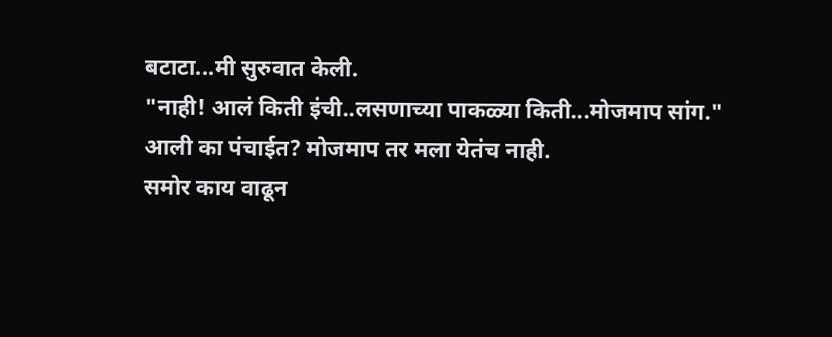बटाटा...मी सुरुवात केली.
"नाही! आलं किती इंची..लसणाच्या पाकळ्या किती...मोजमाप सांग."
आली का पंचाईत? मोजमाप तर मला येतंच नाही.
समोर काय वाढून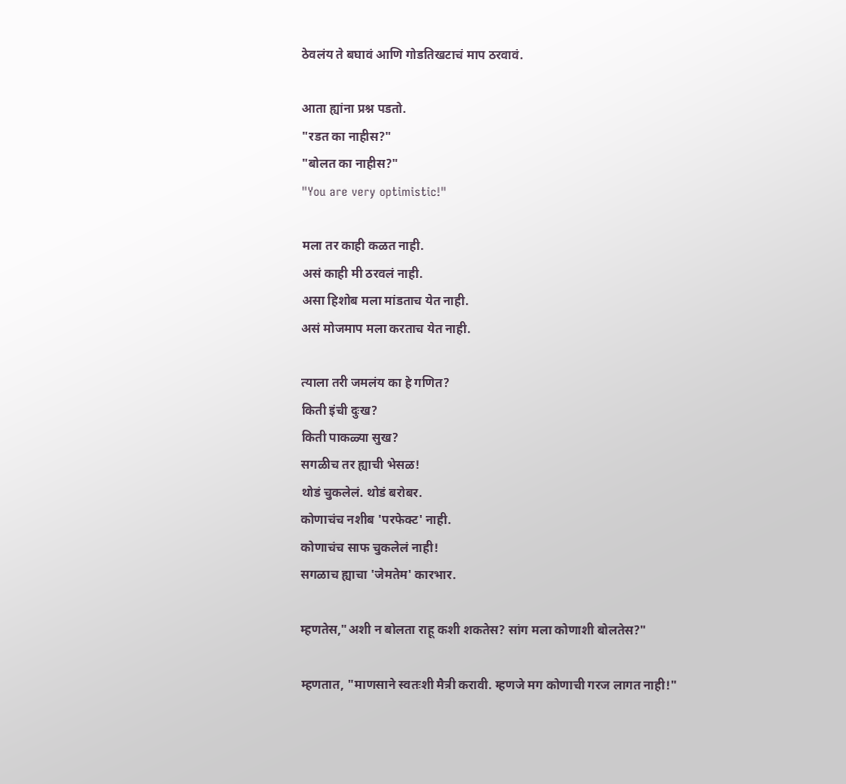ठेवलंय ते बघावं आणि गोडतिखटाचं माप ठरवावं.

आता ह्यांना प्रश्न पडतो.
"रडत का नाहीस?"
"बोलत का नाहीस?"
"You are very optimistic!"

मला तर काही कळत नाही.
असं काही मी ठरवलं नाही.
असा हिशोब मला मांडताच येत नाही.
असं मोजमाप मला करताच येत नाही.

त्याला तरी जमलंय का हे गणित?
किती इंची दुःख?
किती पाकळ्या सुख?
सगळीच तर ह्याची भेसळ!
थोडं चुकलेलं. थोडं बरोबर.
कोणाचंच नशीब 'परफेक्ट' नाही.
कोणाचंच साफ चुकलेलं नाही!
सगळाच ह्याचा 'जेमतेम' कारभार.

म्हणतेस,"अशी न बोलता राहू कशी शकतेस? सांग मला कोणाशी बोलतेस?"

म्हणतात, "माणसाने स्वतःशी मैत्री करावी. म्हणजे मग कोणाची गरज लागत नाही!"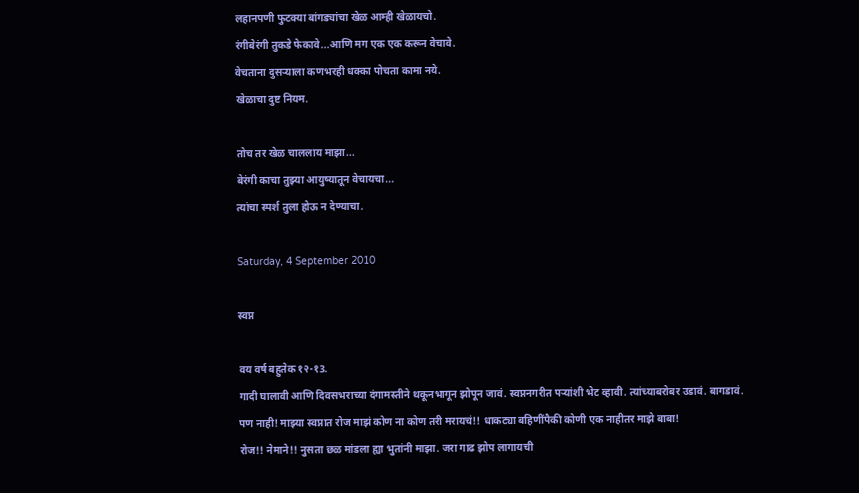लहानपणी फुटक्या बांगड्यांचा खेळ आम्ही खेळायचो.
रंगीबेरंगी तुकडे फेकावे...आणि मग एक एक करून वेचावे.
वेचताना दुसऱ्याला कणभरही धक्का पोचता कामा नये.
खेळाचा दुष्ट नियम.

तोच तर खेळ चाललाय माझा...
बेरंगी काचा तुझ्या आयुष्यातून वेचायचा...
त्यांचा स्पर्श तुला होऊ न देण्याचा.

Saturday, 4 September 2010

स्वप्न

वय वर्ष बहुतेक १२-१3.
गादी घालावी आणि दिवसभराच्या दंगामस्तीने थकूनभागून झोपून जावं. स्वप्ननगरीत पऱ्यांशी भेट व्हावी. त्यांच्याबरोबर उडावं. बागडावं.
पण नाही! माझ्या स्वप्नात रोज माझं कोण ना कोण तरी मरायचं!! धाकट्या बहिणींपैकी कोणी एक नाहीतर माझे बाबा!
रोज!! नेमाने!! नुसता छळ मांडला ह्या भुतांनी माझा. जरा गाढ झोप लागायची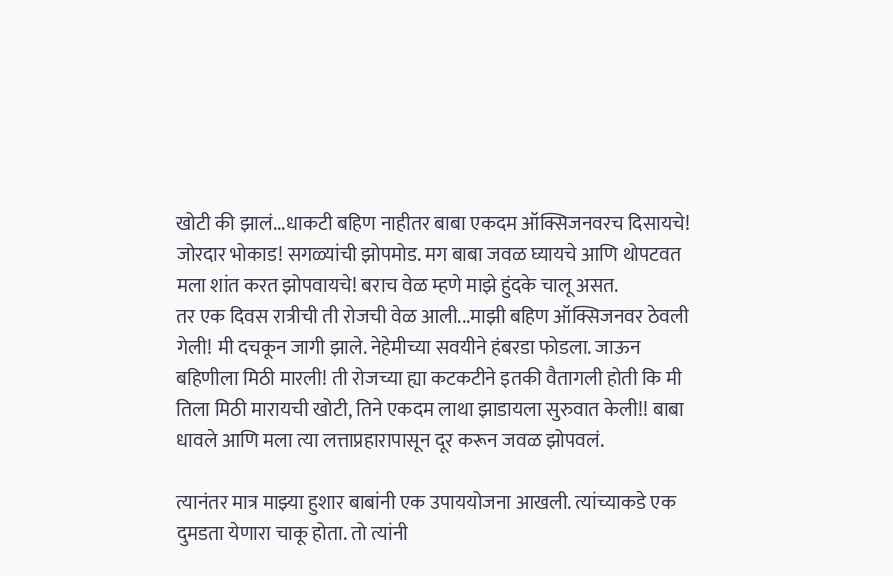खोटी की झालं...धाकटी बहिण नाहीतर बाबा एकदम ऑक्सिजनवरच दिसायचे! जोरदार भोकाड! सगळ्यांची झोपमोड. मग बाबा जवळ घ्यायचे आणि थोपटवत मला शांत करत झोपवायचे! बराच वेळ म्हणे माझे हुंदके चालू असत.
तर एक दिवस रात्रीची ती रोजची वेळ आली...माझी बहिण ऑक्सिजनवर ठेवली गेली! मी दचकून जागी झाले. नेहेमीच्या सवयीने हंबरडा फोडला. जाऊन बहिणीला मिठी मारली! ती रोजच्या ह्या कटकटीने इतकी वैतागली होती कि मी तिला मिठी मारायची खोटी, तिने एकदम लाथा झाडायला सुरुवात केली!! बाबा धावले आणि मला त्या लत्ताप्रहारापासून दूर करून जवळ झोपवलं.

त्यानंतर मात्र माझ्या हुशार बाबांनी एक उपाययोजना आखली. त्यांच्याकडे एक दुमडता येणारा चाकू होता. तो त्यांनी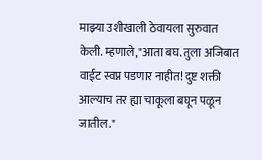माझ्या उशीखाली ठेवायला सुरुवात केली. म्हणाले,"आता बघ. तुला अजिबात वाईट स्वप्न पडणार नाहीत! दुष्ट शक्ती आल्याच तर ह्या चाकूला बघून पळून जातील."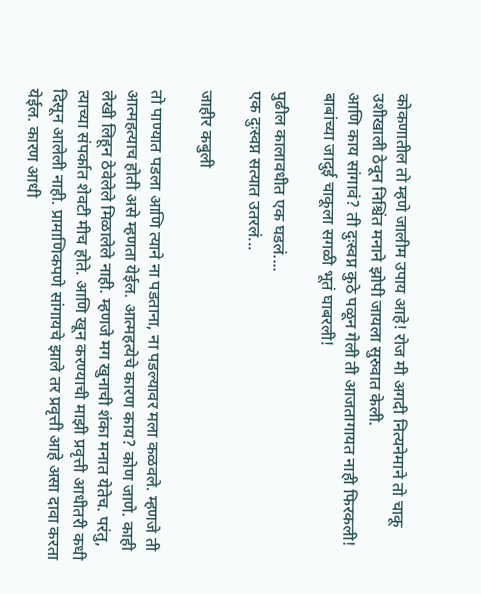कोकणातील तो म्हणे जालीम उपाय आहे! रोज मी अगदी नित्यनेमाने तो चाकू उशीखाली ठेवून निश्चिंत मनाने झोपी जायला सुरुवात केली.
आणि काय सांगावं? ती दुःस्वप्न कुठे पळून गेली ती आजतागायत नाही फिरकली! बाबांच्या जादुई चाकूला सगळी भूतं घाबरली!

पुढील कालावधीत एक घडलं....
एक दुःस्वप्न सत्यात उतरलं...

जाहीर कबुली

तो पाण्यात पडला आणि त्याने ना पडताना, ना पडल्यावर मला कळवले. म्हणजे ती आत्महत्याच होती असे म्हणता येईल. आत्महत्येचे कारण काय? कोण जाणे. काही लेखी लिहून ठेवेलेले मिळालेले नाही. म्हणजे मग खुनाची शंका मनात येतेच. परंतु, त्याच्या संपर्कात शेवटी मीच होते. आणि खून करण्याची माझी प्रवृत्ती आधीतरी कधी दिसून आलेली नाही. प्रामाणिकपणे सांगायचे झाले तर प्रवृत्ती आहे असा दावा करता येईल. कारण आधी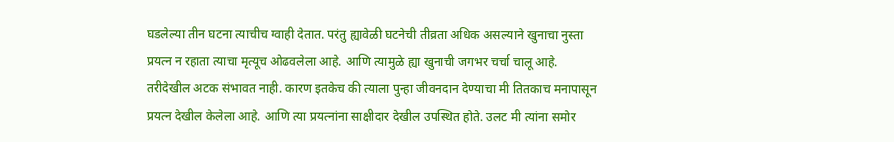घडलेल्या तीन घटना त्याचीच ग्वाही देतात. परंतु ह्यावेळी घटनेची तीव्रता अधिक असल्याने खुनाचा नुस्ता प्रयत्न न रहाता त्याचा मृत्यूच ओढवलेला आहे. आणि त्यामुळे ह्या खुनाची जगभर चर्चा चालू आहे. तरीदेखील अटक संभावत नाही. कारण इतकेच की त्याला पुन्हा जीवनदान देण्याचा मी तितकाच मनापासून प्रयत्न देखील केलेला आहे. आणि त्या प्रयत्नांना साक्षीदार देखील उपस्थित होते. उलट मी त्यांना समोर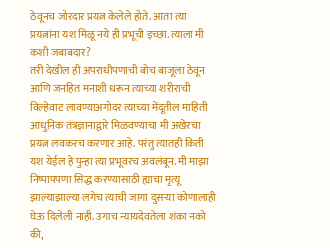ठेवूनच जोरदार प्रयत्न केलेले होते. आता त्या प्रयत्नांना यश मिळू नये ही प्रभूची इच्छा. त्याला मी कशी जबाबदार?
तरी देखील ही अपराधीपणाची बोच बाजूला ठेवून आणि जनहित मनाशी धरून त्याच्या शरीराची विल्हेवाट लावण्याअगोदर त्याच्या मेंदूतील माहिती आधुनिक तंत्रज्ञानाद्वारे मिळवण्याचा मी अखेरचा प्रयत्न लवकरच करणार आहे. परंतु त्यातही किती यश येईल हे पुन्हा त्या प्रभूवरच अवलंबून. मी माझा निष्पापपणा सिद्ध करण्यासाठी ह्याचा मृत्यू झाल्याझाल्या लगेच त्याची जागा दुसऱ्या कोणालाही घेऊ दिलेली नाही. उगाच न्यायदेवतेला शंका नको की,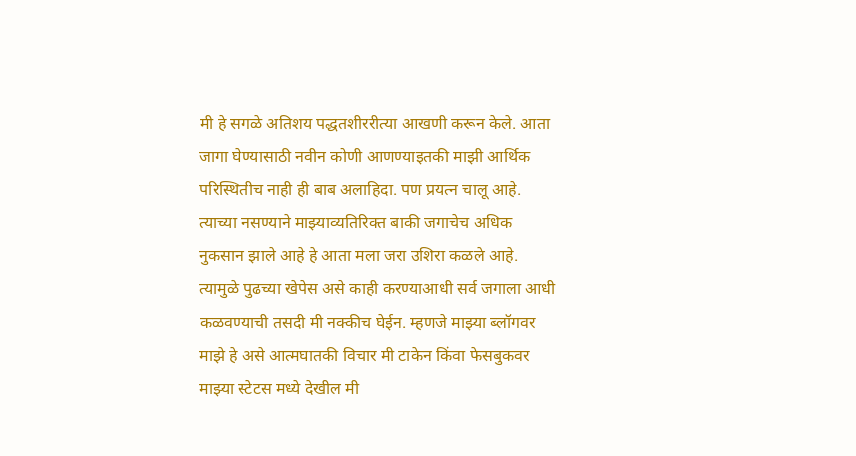मी हे सगळे अतिशय पद्धतशीररीत्या आखणी करून केले. आता जागा घेण्यासाठी नवीन कोणी आणण्याइतकी माझी आर्थिक परिस्थितीच नाही ही बाब अलाहिदा. पण प्रयत्न चालू आहे. त्याच्या नसण्याने माझ्याव्यतिरिक्त बाकी जगाचेच अधिक नुकसान झाले आहे हे आता मला जरा उशिरा कळले आहे. त्यामुळे पुढच्या खेपेस असे काही करण्याआधी सर्व जगाला आधी कळवण्याची तसदी मी नक्कीच घेईन. म्हणजे माझ्या ब्लॉगवर माझे हे असे आत्मघातकी विचार मी टाकेन किंवा फेसबुकवर माझ्या स्टेटस मध्ये देखील मी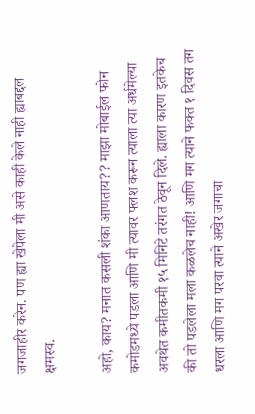जगजाहीर करेन. पण ह्या खेपेला मी असे काही केले नाही ह्याबद्दल क्षमस्व.

अहो, काय? मनात कसली शंका आणताय?? माझा मोबाईल फोन कमोडमध्ये पडला आणि मी त्यावर फ्लश करून त्याला त्या अर्धमेल्या अवथेत कमीतकमी १५ मिनिटे तरंगत ठेवून दिले. ह्याला कारण इतकेच की तो पडलेला मला कळलेच नाही! आणि मग त्याने फक्त १ दिवस तग धरला आणि मग परवा त्याने अखेर जगाचा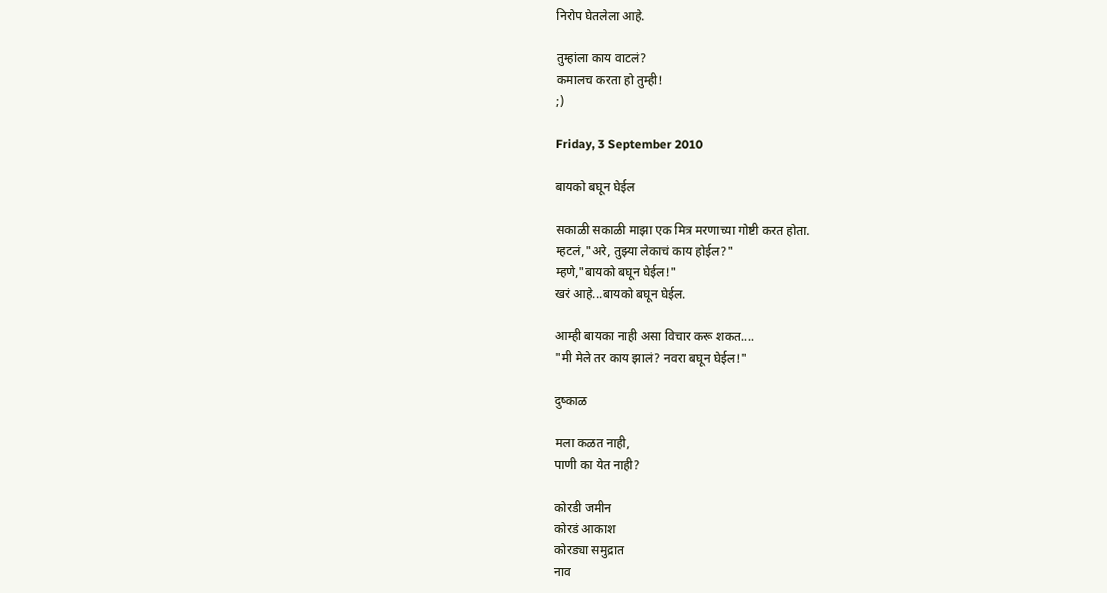निरोप घेतलेला आहे.

तुम्हांला काय वाटलं?
कमालच करता हो तुम्ही!
;)

Friday, 3 September 2010

बायको बघून घेईल

सकाळी सकाळी माझा एक मित्र मरणाच्या गोष्टी करत होता.
म्हटलं,"अरे, तुझ्या लेकाचं काय होईल?"
म्हणे,"बायको बघून घेईल!"
खरं आहे...बायको बघून घेईल.

आम्ही बायका नाही असा विचार करू शकत....
"मी मेले तर काय झालं? नवरा बघून घेईल!"

दुष्काळ

मला कळत नाही,
पाणी का येत नाही?

कोरडी जमीन
कोरडं आकाश
कोरड्या समुद्रात
नाव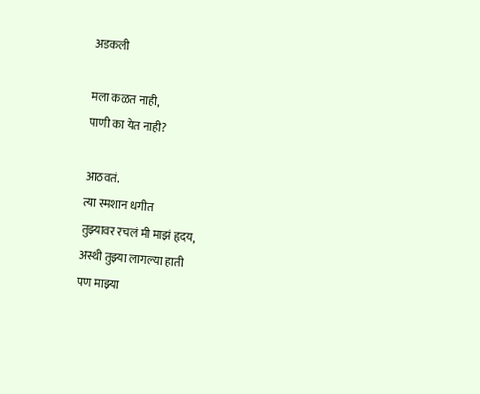अडकली

मला कळत नाही,
पाणी का येत नाही?

आठवतं.
त्या स्मशान धगीत
तुझ्यावर रचलं मी माझं हृदय,
अस्थी तुझ्या लागल्या हाती
पण माझ्या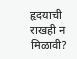हृदयाची राखही न मिळावी?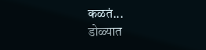कळतं...
डोळ्यात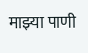माझ्या पाणी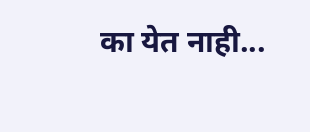का येत नाही...